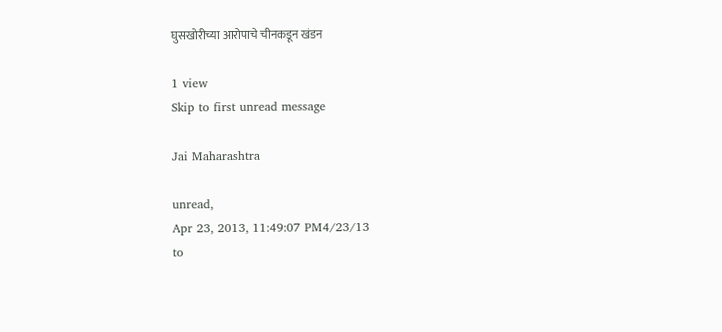घुसखोरीच्या आरोपाचे चीनकडून खंडन

1 view
Skip to first unread message

Jai Maharashtra

unread,
Apr 23, 2013, 11:49:07 PM4/23/13
to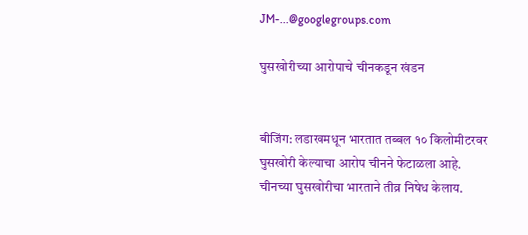JM-...@googlegroups.com

घुसखोरीच्या आरोपाचे चीनकडून खंडन


बीजिंग: लडाखमधून भारतात तब्बल १० किलोमीटरवर घुसखोरी केल्याचा आरोप चीनने फेटाळला आहे. चीनच्या घुसखोरीचा भारताने तीव्र निषेध केलाय.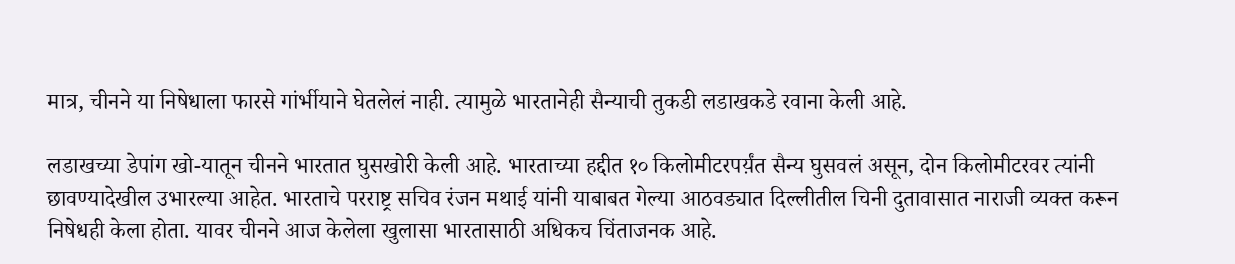मात्र, चीनने या निषेधाला फारसे गांर्भीयाने घेतलेलं नाही. त्यामुळे भारतानेही सैन्याची तुकडी लडाखकडे रवाना केली आहे.

लडाखच्या डेपांग खो-यातून चीनने भारतात घुसखोरी केली आहे. भारताच्या हद्दीत १० किलोमीटरपर्य़ंत सैन्य घुसवलं असून, दोन किलोमीटरवर त्यांनी छावण्यादेखील उभारल्या आहेत. भारताचे परराष्ट्र सचिव रंजन मथाई यांनी याबाबत गेल्या आठवड्यात दिल्लीतील चिनी दुतावासात नाराजी व्यक्त करून निषेधही केला होता. यावर चीनने आज केलेला खुलासा भारतासाठी अधिकच चिंताजनक आहे.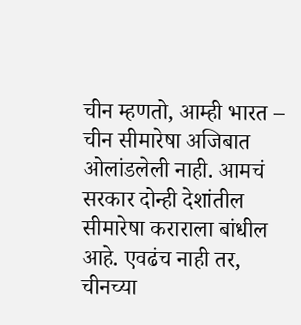चीन म्हणतो, आम्ही भारत – चीन सीमारेषा अजिबात ओलांडलेली नाही. आमचं सरकार दोन्ही देशांतील सीमारेषा कराराला बांधील आहे. एवढंच नाही तर, चीनच्या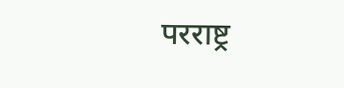परराष्ट्र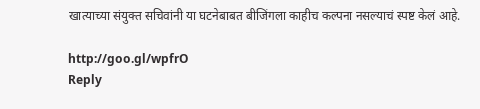खात्याच्या संयुक्त सचिवांनी या घटनेबाबत बीजिंगला काहीच कल्पना नसल्याचं स्पष्ट केलं आहे.

http://goo.gl/wpfrO
Reply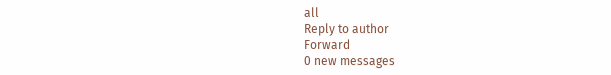all
Reply to author
Forward
0 new messages